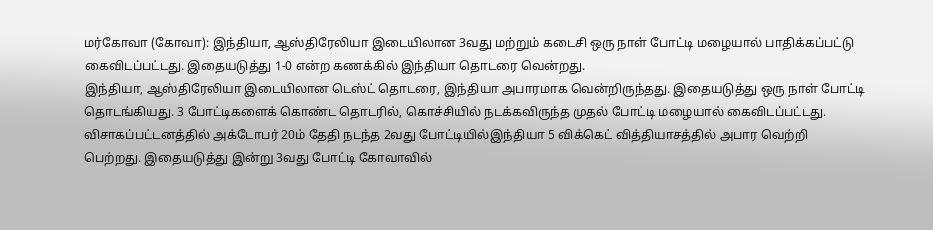மர்கோவா (கோவா): இந்தியா, ஆஸ்திரேலியா இடையிலான 3வது மற்றும் கடைசி ஒரு நாள் போட்டி மழையால் பாதிக்கப்பட்டு கைவிடப்பட்டது. இதையடுத்து 1-0 என்ற கணக்கில் இந்தியா தொடரை வென்றது.
இந்தியா, ஆஸ்திரேலியா இடையிலான டெஸ்ட் தொடரை, இந்தியா அபாரமாக வென்றிருந்தது. இதையடுத்து ஒரு நாள் போட்டி தொடங்கியது. 3 போட்டிகளைக் கொண்ட தொடரில், கொச்சியில் நடக்கவிருந்த முதல் போட்டி மழையால் கைவிடப்பட்டது.
விசாகப்பட்டனத்தில் அக்டோபர் 20ம் தேதி நடந்த 2வது போட்டியில்இந்தியா 5 விக்கெட் வித்தியாசத்தில் அபார வெற்றி பெற்றது. இதையடுத்து இன்று 3வது போட்டி கோவாவில்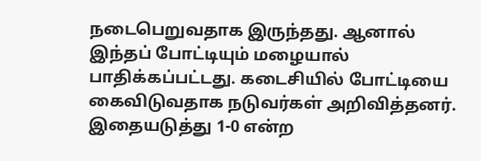நடைபெறுவதாக இருந்தது. ஆனால் இந்தப் போட்டியும் மழையால் பாதிக்கப்பட்டது. கடைசியில் போட்டியை கைவிடுவதாக நடுவர்கள் அறிவித்தனர். இதையடுத்து 1-0 என்ற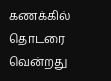கணக்கில் தொடரை வென்றது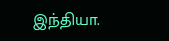இந்தியா.